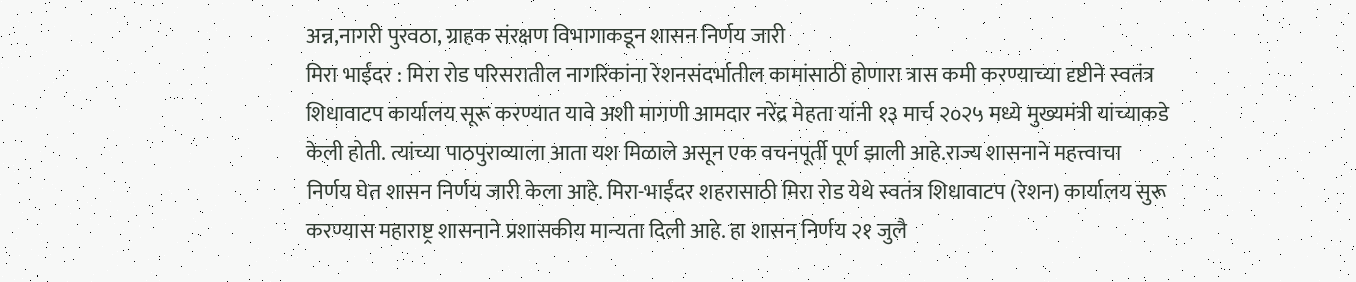अन्न,नागरी पुरवठा, ग्राहक संरक्षण विभागाकडून शासन निर्णय जारी
मिरा भाईंदर : मिरा रोड परिसरातील नागरिकांना रेशनसंदर्भातील कामांसाठी होणारा त्रास कमी करण्याच्या दृष्टीने स्वतंत्र शिधावाटप कार्यालय सूरू करण्यात यावे अशी मागणी आमदार नरेंद्र मेहता यांनी १३ मार्च २०२५ मध्ये मुख्यमंत्री यांच्याकडे केली होती. त्यांच्या पाठपुराव्याला आता यश मिळाले असून एक वचनपूर्ती पूर्ण झाली आहे.राज्य शासनाने महत्त्वाचा निर्णय घेत शासन निर्णय जारी केला आहे. मिरा-भाईंदर शहरासाठी मिरा रोड येथे स्वतंत्र शिधावाटप (रेशन) कार्यालय सुरू करण्यास महाराष्ट्र शासनाने प्रशासकीय मान्यता दिली आहे. हा शासन निर्णय २१ जुलै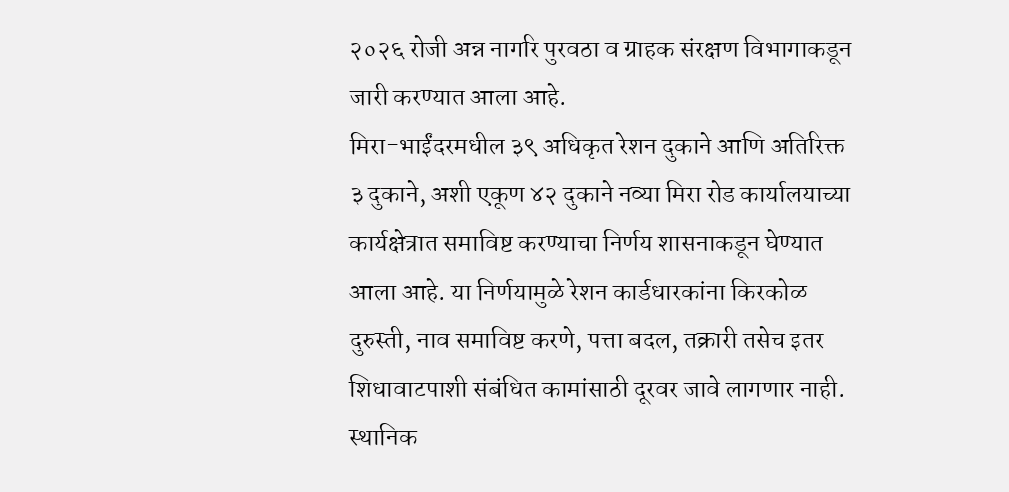२०२६ रोजी अन्न नागरि पुरवठा व ग्राहक संरक्षण विभागाकडून जारी करण्यात आला आहे.
मिरा-भाईंदरमधील ३९ अधिकृत रेशन दुकाने आणि अतिरिक्त ३ दुकाने, अशी एकूण ४२ दुकाने नव्या मिरा रोड कार्यालयाच्या कार्यक्षेत्रात समाविष्ट करण्याचा निर्णय शासनाकडून घेण्यात आला आहे. या निर्णयामुळे रेशन कार्डधारकांना किरकोळ दुरुस्ती, नाव समाविष्ट करणे, पत्ता बदल, तक्रारी तसेच इतर शिधावाटपाशी संबंधित कामांसाठी दूरवर जावे लागणार नाही. स्थानिक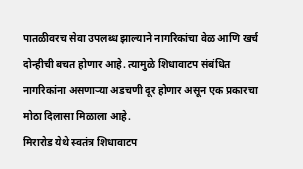पातळीवरच सेवा उपलब्ध झाल्याने नागरिकांचा वेळ आणि खर्च दोन्हीची बचत होणार आहे. त्यामुळे शिधावाटप संबंधित नागरिकांना असणाऱ्या अडचणी दूर होणार असून एक प्रकारचा मोठा दिलासा मिळाला आहे.
मिरारोड येथे स्वतंत्र शिधावाटप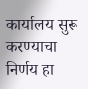कार्यालय सुरू करण्याचा निर्णय हा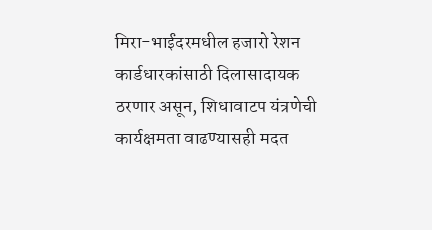मिरा-भाईंदरमधील हजारो रेशन कार्डधारकांसाठी दिलासादायक ठरणार असून, शिधावाटप यंत्रणेची कार्यक्षमता वाढण्यासही मदत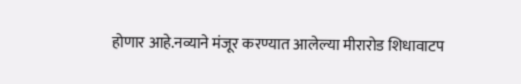होणार आहे.नव्याने मंजूर करण्यात आलेल्या मीरारोड शिधावाटप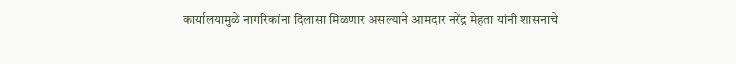कार्यालयामुळे नागरिकांना दिलासा मिळणार असल्याने आमदार नरेंद्र मेहता यांनी शासनाचे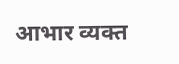आभार व्यक्त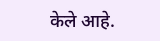केले आहे.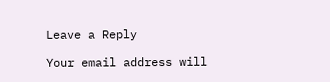Leave a Reply

Your email address will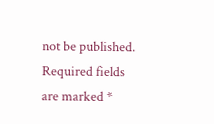not be published. Required fields are marked *